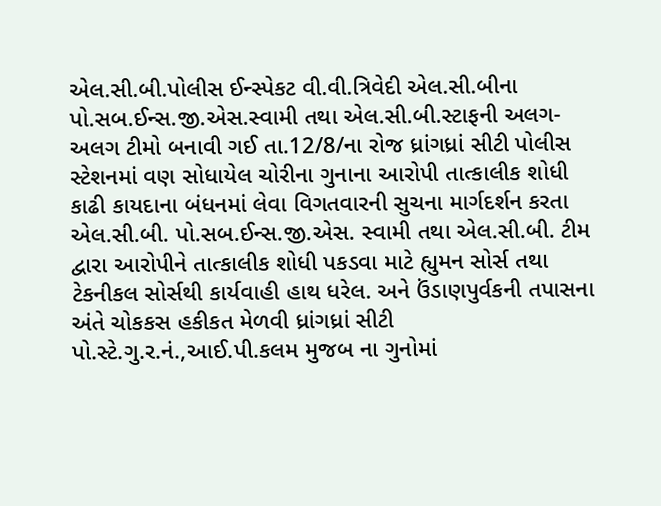એલ.સી.બી.પોલીસ ઈન્સ્પેકટ વી.વી.ત્રિવેદી એલ.સી.બીના પો.સબ.ઈન્સ.જી.એસ.સ્વામી તથા એલ.સી.બી.સ્ટાફની અલગ-અલગ ટીમો બનાવી ગઈ તા.12/8/ના રોજ ધ્રાંગધ્રાં સીટી પોલીસ સ્ટેશનમાં વણ સોધાયેલ ચોરીના ગુનાના આરોપી તાત્કાલીક શોધી કાઢી કાયદાના બંધનમાં લેવા વિગતવારની સુચના માર્ગદર્શન કરતા એલ.સી.બી. પો.સબ.ઈન્સ.જી.એસ. સ્વામી તથા એલ.સી.બી. ટીમ દ્વારા આરોપીને તાત્કાલીક શોધી પકડવા માટે હ્યુમન સોર્સ તથા ટેકનીકલ સોર્સથી કાર્યવાહી હાથ ધરેલ. અને ઉંડાણપુર્વકની તપાસના અંતે ચોકકસ હકીકત મેળવી ધ્રાંગધ્રાં સીટી પો.સ્ટે.ગુ.ર.નં.,આઈ.પી.કલમ મુજબ ના ગુનોમાં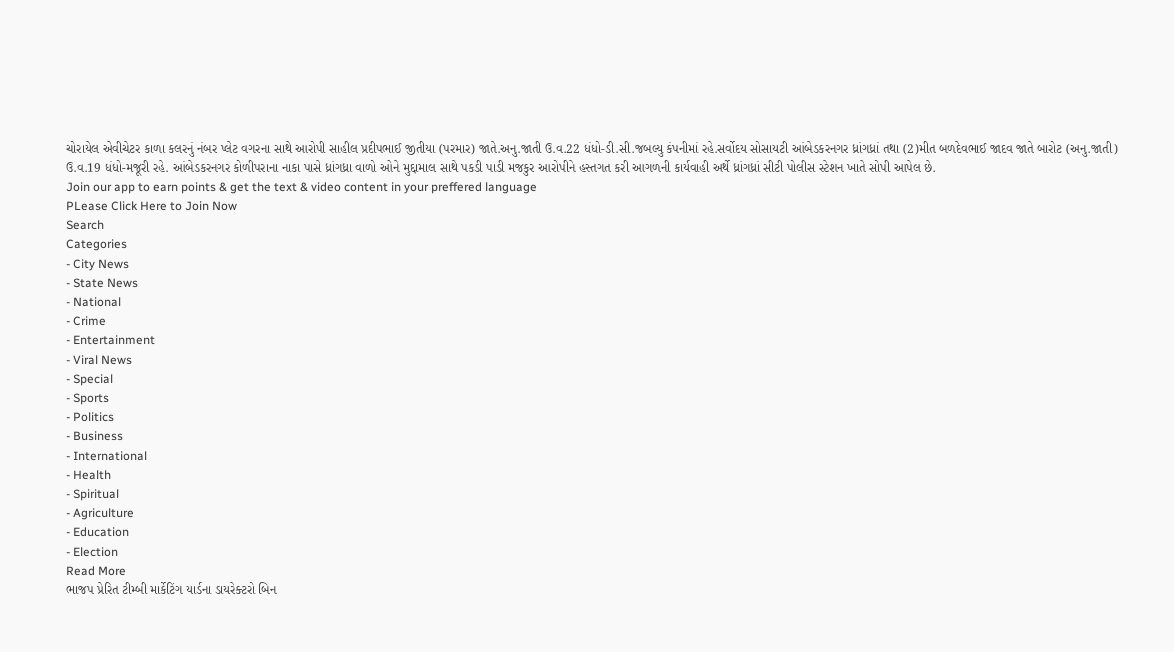ચોરાયેલ એવીચેટર કાળા કલરનું નંબર પ્લેટ વગરના સાથે આરોપી સાહીલ પ્રદીપભાઈ જીતીયા (પરમાર) જાતે.અનુ.જાતી ઉ.વ.22 ધંધો-ડી.સી.જબલ્યુ કંપનીમાં રહે.સર્વોદય સોસાયટી આંબેડકરનગર ધ્રાંગધ્રાં તથા (2)મીત બળદેવભાઈ જાદવ જાતે બારોટ (અનુ.જાતી) ઉ.વ.19 ધંધો-મજૂરી રહે. આંબેડકરનગર કોળીપરાના નાકા પાસે ધ્રાંગધ્રા વાળો ઓને મુદ્દામાલ સાથે પકડી પાડી મજકુર આરોપીને હસ્તગત કરી આગળની કાર્યવાહી અર્થે ધ્રાંગધ્રાં સીટી પોલીસ સ્ટેશન ખાતે સોપી આપેલ છે.
Join our app to earn points & get the text & video content in your preffered language
PLease Click Here to Join Now
Search
Categories
- City News
- State News
- National
- Crime
- Entertainment
- Viral News
- Special
- Sports
- Politics
- Business
- International
- Health
- Spiritual
- Agriculture
- Education
- Election
Read More
ભાજપ પ્રેરિત ટીમ્બી માર્કેટિંગ યાર્ડના ડાયરેક્ટરો બિન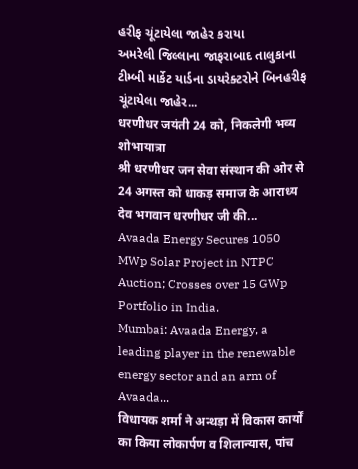હરીફ ચૂંટાયેલા જાહેર કરાયા
અમરેલી જિલ્લાના જાફરાબાદ તાલુકાના ટીમ્બી માર્કેટ યાર્ડના ડાયરેક્ટરોને બિનહરીફ ચૂંટાયેલા જાહેર...
धरणीधर जयंती 24 को, निकलेगी भव्य शोभायात्रा
श्री धरणीधर जन सेवा संस्थान की ओर से 24 अगस्त को धाकड़ समाज के आराध्य देव भगवान धरणीधर जी की...
Avaada Energy Secures 1050 MWp Solar Project in NTPC Auction; Crosses over 15 GWp Portfolio in India.
Mumbai: Avaada Energy, a leading player in the renewable energy sector and an arm of Avaada...
विधायक शर्मा ने अन्थड़ा में विकास कार्यों का किया लोकार्पण व शिलान्यास, पांच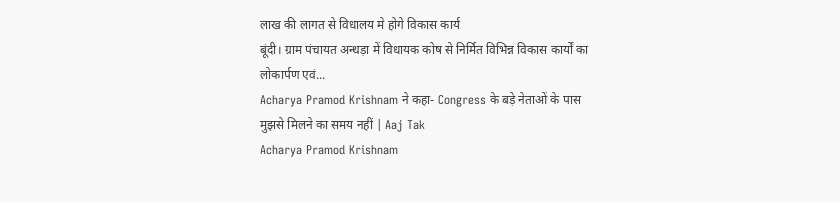लाख की लागत से विधालय मे होगे विकास कार्य
बूंदी। ग्राम पंचायत अन्थड़ा में विधायक कोष से निर्मित विभिन्न विकास कार्यों का लोकार्पण एवं...
Acharya Pramod Krishnam ने कहा- Congress के बड़े नेताओं के पास मुझसे मिलने का समय नहीं | Aaj Tak
Acharya Pramod Krishnam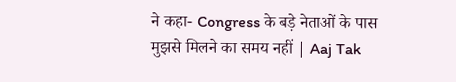ने कहा- Congress के बड़े नेताओं के पास मुझसे मिलने का समय नहीं | Aaj Tak